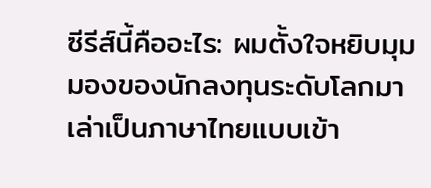ซีรีส์นี้คืออะไร: ผมตั้งใจหยิบมุมมองของนักลงทุนระดับโลกมาเล่าเป็นภาษาไทยแบบเข้า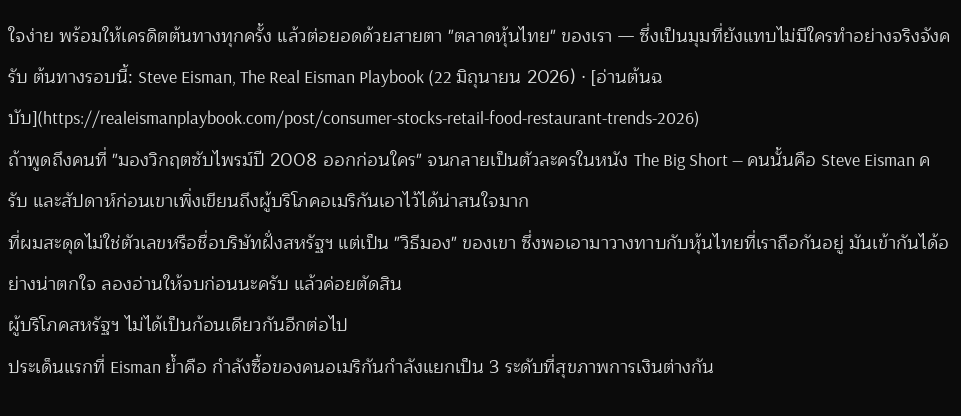ใจง่าย พร้อมให้เครดิตต้นทางทุกครั้ง แล้วต่อยอดด้วยสายตา "ตลาดหุ้นไทย" ของเรา — ซึ่งเป็นมุมที่ยังแทบไม่มีใครทำอย่างจริงจังครับ ต้นทางรอบนี้: Steve Eisman, The Real Eisman Playbook (22 มิถุนายน 2026) · [อ่านต้นฉบับ](https://realeismanplaybook.com/post/consumer-stocks-retail-food-restaurant-trends-2026)
ถ้าพูดถึงคนที่ "มองวิกฤตซับไพรม์ปี 2008 ออกก่อนใคร" จนกลายเป็นตัวละครในหนัง The Big Short — คนนั้นคือ Steve Eisman ครับ และสัปดาห์ก่อนเขาเพิ่งเขียนถึงผู้บริโภคอเมริกันเอาไว้ได้น่าสนใจมาก
ที่ผมสะดุดไม่ใช่ตัวเลขหรือชื่อบริษัทฝั่งสหรัฐฯ แต่เป็น "วิธีมอง" ของเขา ซึ่งพอเอามาวางทาบกับหุ้นไทยที่เราถือกันอยู่ มันเข้ากันได้อย่างน่าตกใจ ลองอ่านให้จบก่อนนะครับ แล้วค่อยตัดสิน
ผู้บริโภคสหรัฐฯ ไม่ได้เป็นก้อนเดียวกันอีกต่อไป
ประเด็นแรกที่ Eisman ย้ำคือ กำลังซื้อของคนอเมริกันกำลังแยกเป็น 3 ระดับที่สุขภาพการเงินต่างกัน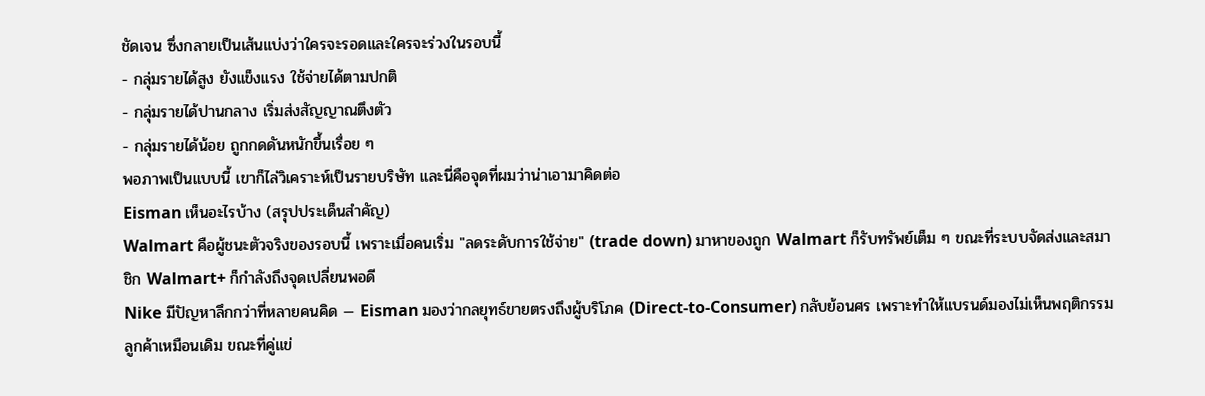ชัดเจน ซึ่งกลายเป็นเส้นแบ่งว่าใครจะรอดและใครจะร่วงในรอบนี้
- กลุ่มรายได้สูง ยังแข็งแรง ใช้จ่ายได้ตามปกติ
- กลุ่มรายได้ปานกลาง เริ่มส่งสัญญาณตึงตัว
- กลุ่มรายได้น้อย ถูกกดดันหนักขึ้นเรื่อย ๆ
พอภาพเป็นแบบนี้ เขาก็ไล่วิเคราะห์เป็นรายบริษัท และนี่คือจุดที่ผมว่าน่าเอามาคิดต่อ
Eisman เห็นอะไรบ้าง (สรุปประเด็นสำคัญ)
Walmart คือผู้ชนะตัวจริงของรอบนี้ เพราะเมื่อคนเริ่ม "ลดระดับการใช้จ่าย" (trade down) มาหาของถูก Walmart ก็รับทรัพย์เต็ม ๆ ขณะที่ระบบจัดส่งและสมาชิก Walmart+ ก็กำลังถึงจุดเปลี่ยนพอดี
Nike มีปัญหาลึกกว่าที่หลายคนคิด — Eisman มองว่ากลยุทธ์ขายตรงถึงผู้บริโภค (Direct-to-Consumer) กลับย้อนศร เพราะทำให้แบรนด์มองไม่เห็นพฤติกรรมลูกค้าเหมือนเดิม ขณะที่คู่แข่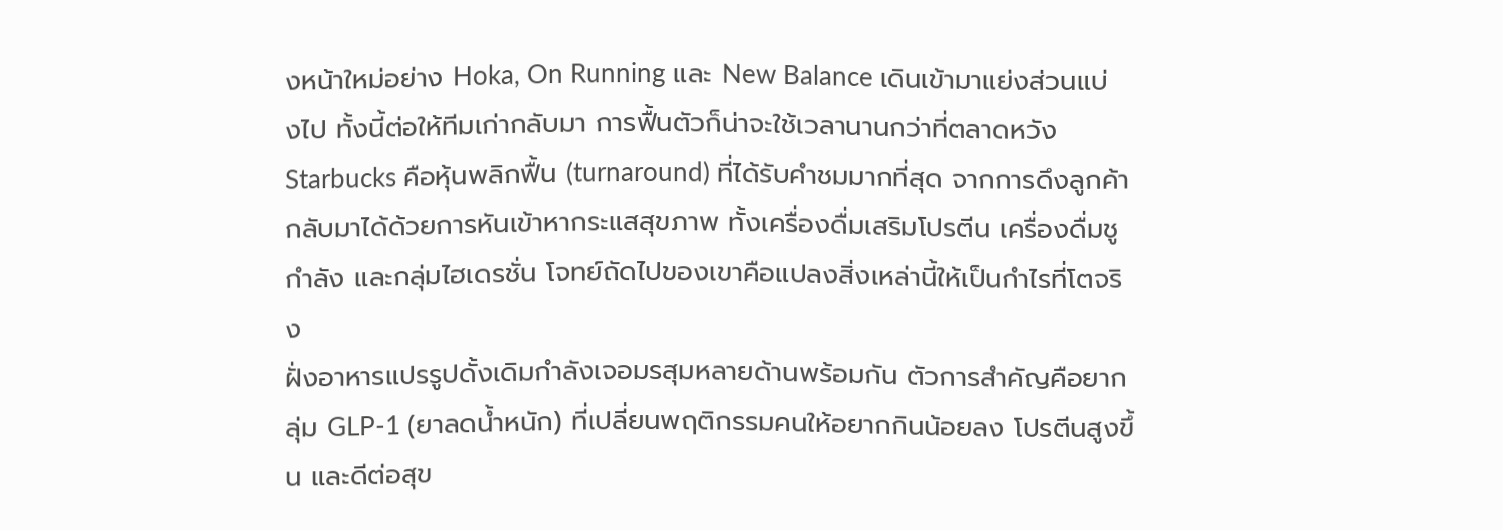งหน้าใหม่อย่าง Hoka, On Running และ New Balance เดินเข้ามาแย่งส่วนแบ่งไป ทั้งนี้ต่อให้ทีมเก่ากลับมา การฟื้นตัวก็น่าจะใช้เวลานานกว่าที่ตลาดหวัง
Starbucks คือหุ้นพลิกฟื้น (turnaround) ที่ได้รับคำชมมากที่สุด จากการดึงลูกค้ากลับมาได้ด้วยการหันเข้าหากระแสสุขภาพ ทั้งเครื่องดื่มเสริมโปรตีน เครื่องดื่มชูกำลัง และกลุ่มไฮเดรชั่น โจทย์ถัดไปของเขาคือแปลงสิ่งเหล่านี้ให้เป็นกำไรที่โตจริง
ฝั่งอาหารแปรรูปดั้งเดิมกำลังเจอมรสุมหลายด้านพร้อมกัน ตัวการสำคัญคือยากลุ่ม GLP-1 (ยาลดน้ำหนัก) ที่เปลี่ยนพฤติกรรมคนให้อยากกินน้อยลง โปรตีนสูงขึ้น และดีต่อสุข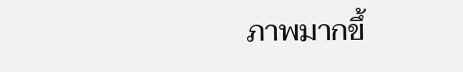ภาพมากขึ้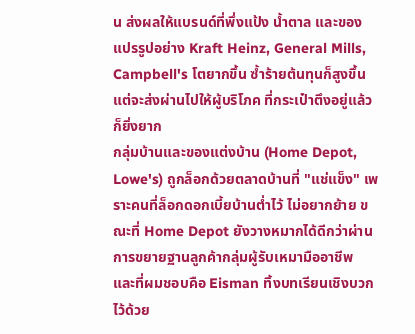น ส่งผลให้แบรนด์ที่พึ่งแป้ง น้ำตาล และของแปรรูปอย่าง Kraft Heinz, General Mills, Campbell's โตยากขึ้น ซ้ำร้ายต้นทุนก็สูงขึ้นแต่จะส่งผ่านไปให้ผู้บริโภค ที่กระเป๋าตึงอยู่แล้วก็ยิ่งยาก
กลุ่มบ้านและของแต่งบ้าน (Home Depot, Lowe's) ถูกล็อกด้วยตลาดบ้านที่ "แช่แข็ง" เพราะคนที่ล็อกดอกเบี้ยบ้านต่ำไว้ ไม่อยากย้าย ขณะที่ Home Depot ยังวางหมากได้ดีกว่าผ่านการขยายฐานลูกค้ากลุ่มผู้รับเหมามืออาชีพ
และที่ผมชอบคือ Eisman ทิ้งบทเรียนเชิงบวกไว้ด้วย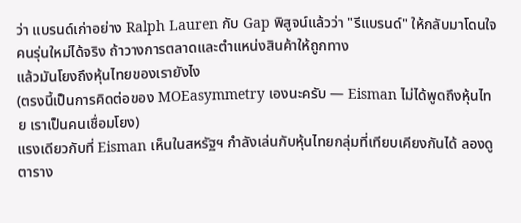ว่า แบรนด์เก่าอย่าง Ralph Lauren กับ Gap พิสูจน์แล้วว่า "รีแบรนด์" ให้กลับมาโดนใจคนรุ่นใหม่ได้จริง ถ้าวางการตลาดและตำแหน่งสินค้าให้ถูกทาง
แล้วมันโยงถึงหุ้นไทยของเรายังไง
(ตรงนี้เป็นการคิดต่อของ MOEasymmetry เองนะครับ — Eisman ไม่ได้พูดถึงหุ้นไทย เราเป็นคนเชื่อมโยง)
แรงเดียวกับที่ Eisman เห็นในสหรัฐฯ กำลังเล่นกับหุ้นไทยกลุ่มที่เทียบเคียงกันได้ ลองดูตาราง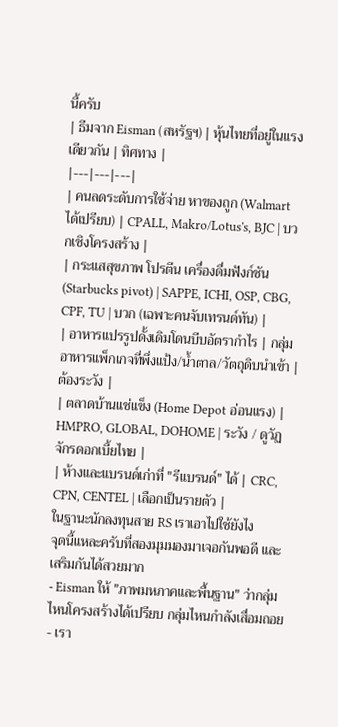นี้ครับ
| ธีมจาก Eisman (สหรัฐฯ) | หุ้นไทยที่อยู่ในแรงเดียวกัน | ทิศทาง |
|---|---|---|
| คนลดระดับการใช้จ่าย หาของถูก (Walmart ได้เปรียบ) | CPALL, Makro/Lotus's, BJC | บวกเชิงโครงสร้าง |
| กระแสสุขภาพ โปรตีน เครื่องดื่มฟังก์ชัน (Starbucks pivot) | SAPPE, ICHI, OSP, CBG, CPF, TU | บวก (เฉพาะคนจับเทรนด์ทัน) |
| อาหารแปรรูปดั้งเดิมโดนบีบอัตรากำไร | กลุ่มอาหารแพ็กเกจที่พึ่งแป้ง/น้ำตาล/วัตถุดิบนำเข้า | ต้องระวัง |
| ตลาดบ้านแช่แข็ง (Home Depot อ่อนแรง) | HMPRO, GLOBAL, DOHOME | ระวัง / ดูวัฏจักรดอกเบี้ยไทย |
| ห้างและแบรนด์เก่าที่ "รีแบรนด์" ได้ | CRC, CPN, CENTEL | เลือกเป็นรายตัว |
ในฐานะนักลงทุนสาย RS เราเอาไปใช้ยังไง
จุดนี้แหละครับที่สองมุมมองมาเจอกันพอดี และเสริมกันได้สวยมาก
- Eisman ให้ "ภาพมหภาคและพื้นฐาน" ว่ากลุ่มไหนโครงสร้างได้เปรียบ กลุ่มไหนกำลังเสื่อมถอย
- เรา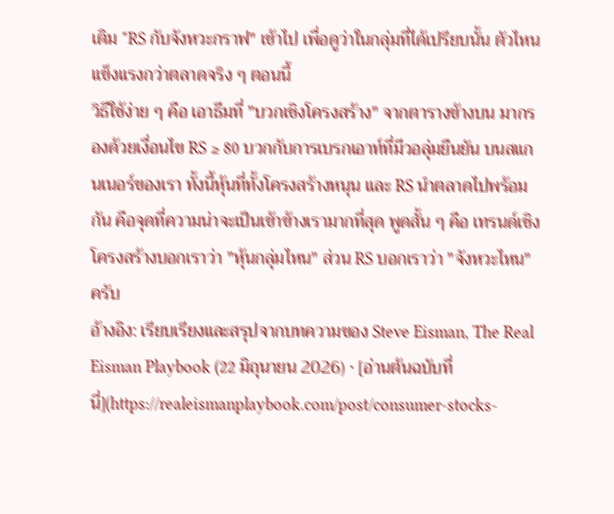เติม "RS กับจังหวะกราฟ" เข้าไป เพื่อดูว่าในกลุ่มที่ได้เปรียบนั้น ตัวไหน แข็งแรงกว่าตลาดจริง ๆ ตอนนี้
วิธีใช้ง่าย ๆ คือ เอาธีมที่ "บวกเชิงโครงสร้าง" จากตารางข้างบน มากรองด้วยเงื่อนไข RS ≥ 80 บวกกับการเบรกเอาท์ที่มีวอลุ่มยืนยัน บนสแกนเนอร์ของเรา ทั้งนี้หุ้นที่ทั้งโครงสร้างหนุน และ RS นำตลาดไปพร้อมกัน คือจุดที่ความน่าจะเป็นเข้าข้างเรามากที่สุด พูดสั้น ๆ คือ เทรนด์เชิงโครงสร้างบอกเราว่า "หุ้นกลุ่มไหน" ส่วน RS บอกเราว่า "จังหวะไหน" ครับ
อ้างอิง: เรียบเรียงและสรุปจากบทความของ Steve Eisman, The Real Eisman Playbook (22 มิถุนายน 2026) · [อ่านต้นฉบับที่นี่](https://realeismanplaybook.com/post/consumer-stocks-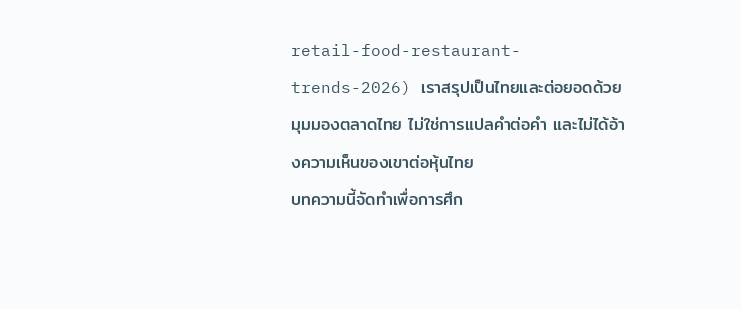retail-food-restaurant-trends-2026) เราสรุปเป็นไทยและต่อยอดด้วยมุมมองตลาดไทย ไม่ใช่การแปลคำต่อคำ และไม่ได้อ้างความเห็นของเขาต่อหุ้นไทย
บทความนี้จัดทำเพื่อการศึก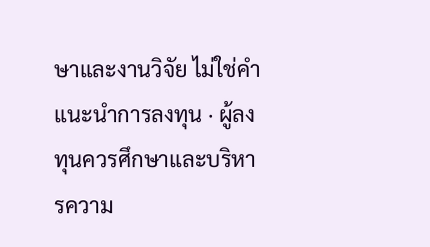ษาและงานวิจัย ไม่ใช่คำแนะนำการลงทุน · ผู้ลงทุนควรศึกษาและบริหารความ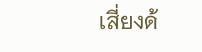เสี่ยงด้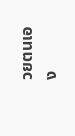วยตนเอง